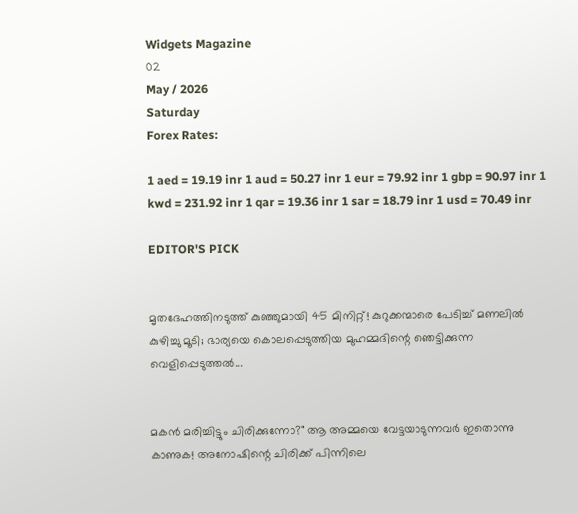Widgets Magazine
02
May / 2026
Saturday
Forex Rates:

1 aed = 19.19 inr 1 aud = 50.27 inr 1 eur = 79.92 inr 1 gbp = 90.97 inr 1 kwd = 231.92 inr 1 qar = 19.36 inr 1 sar = 18.79 inr 1 usd = 70.49 inr

EDITOR'S PICK


മൃതദേഹത്തിനടുത്ത് കുഞ്ഞുമായി 45 മിനിറ്റ്! കുറുക്കന്മാരെ പേടിച്ച് മണലിൽ കുഴിച്ചു മൂടി; ഭാര്യയെ കൊലപ്പെടുത്തിയ മുഹമ്മദിന്റെ ഞെട്ടിക്കുന്ന വെളിപ്പെടുത്തൽ...


മകൻ മരിച്ചിട്ടും ചിരിക്കുന്നോ?" ആ അമ്മയെ വേട്ടയാടുന്നവർ ഇതൊന്നു കാണുക! അനോഷിന്റെ ചിരിക്ക് പിന്നിലെ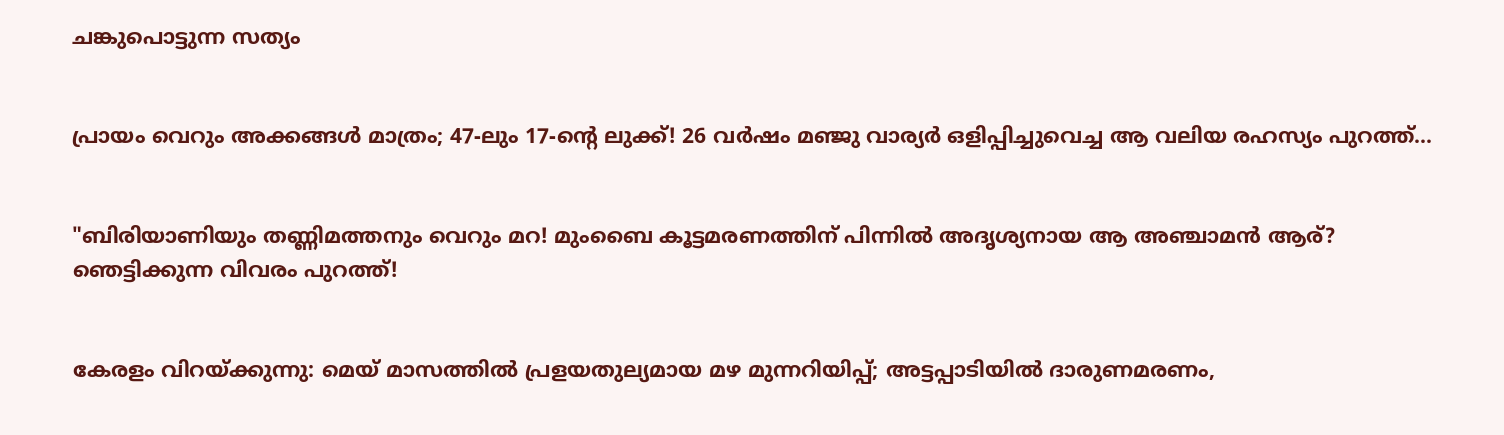ചങ്കുപൊട്ടുന്ന സത്യം


പ്രായം വെറും അക്കങ്ങൾ മാത്രം; 47-ലും 17-ന്റെ ലുക്ക്! 26 വർഷം മഞ്ജു വാര്യർ ഒളിപ്പിച്ചുവെച്ച ആ വലിയ രഹസ്യം പുറത്ത്...


"ബിരിയാണിയും തണ്ണിമത്തനും വെറും മറ! മുംബൈ കൂട്ടമരണത്തിന് പിന്നിൽ അദൃശ്യനായ ആ അഞ്ചാമൻ ആര്? ഞെട്ടിക്കുന്ന വിവരം പുറത്ത്!


കേരളം വിറയ്ക്കുന്നു: മെയ് മാസത്തിൽ പ്രളയതുല്യമായ മഴ മുന്നറിയിപ്പ്; അട്ടപ്പാടിയിൽ ദാരുണമരണം,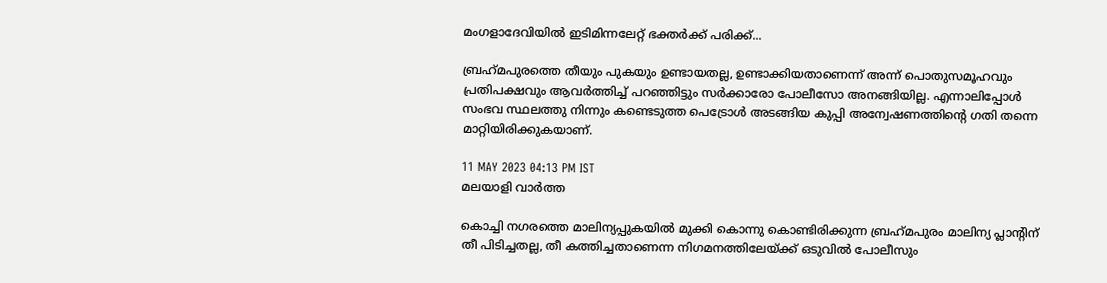മംഗളാദേവിയിൽ ഇടിമിന്നലേറ്റ് ഭക്തർക്ക് പരിക്ക്...

ബ്രഹ്‌മപുരത്തെ തീയും പുകയും ഉണ്ടായതല്ല, ഉണ്ടാക്കിയതാണെന്ന് അന്ന് പൊതുസമൂഹവും പ്രതിപക്ഷവും ആവര്‍ത്തിച്ച് പറഞ്ഞിട്ടും സര്‍ക്കാരോ പോലീസോ അനങ്ങിയില്ല. എന്നാലിപ്പോള്‍ സംഭവ സ്ഥലത്തു നിന്നും കണ്ടെടുത്ത പെട്രോള്‍ അടങ്ങിയ കുപ്പി അന്വേഷണത്തിന്റെ ഗതി തന്നെ മാറ്റിയിരിക്കുകയാണ്.

11 MAY 2023 04:13 PM IST
മലയാളി വാര്‍ത്ത

കൊച്ചി നഗരത്തെ മാലിന്യപ്പുകയില്‍ മുക്കി കൊന്നു കൊണ്ടിരിക്കുന്ന ബ്രഹ്‌മപുരം മാലിന്യ പ്ലാന്റിന് തീ പിടിച്ചതല്ല, തീ കത്തിച്ചതാണെന്ന നിഗമനത്തിലേയ്ക്ക് ഒടുവില്‍ പോലീസും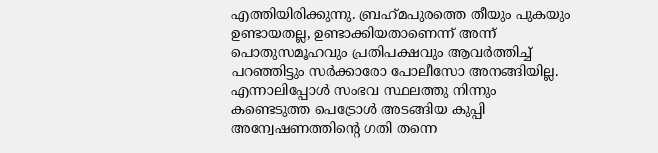എത്തിയിരിക്കുന്നു. ബ്രഹ്‌മപുരത്തെ തീയും പുകയും ഉണ്ടായതല്ല, ഉണ്ടാക്കിയതാണെന്ന് അന്ന് പൊതുസമൂഹവും പ്രതിപക്ഷവും ആവര്‍ത്തിച്ച് പറഞ്ഞിട്ടും സര്‍ക്കാരോ പോലീസോ അനങ്ങിയില്ല. എന്നാലിപ്പോള്‍ സംഭവ സ്ഥലത്തു നിന്നും കണ്ടെടുത്ത പെട്രോള്‍ അടങ്ങിയ കുപ്പി അന്വേഷണത്തിന്റെ ഗതി തന്നെ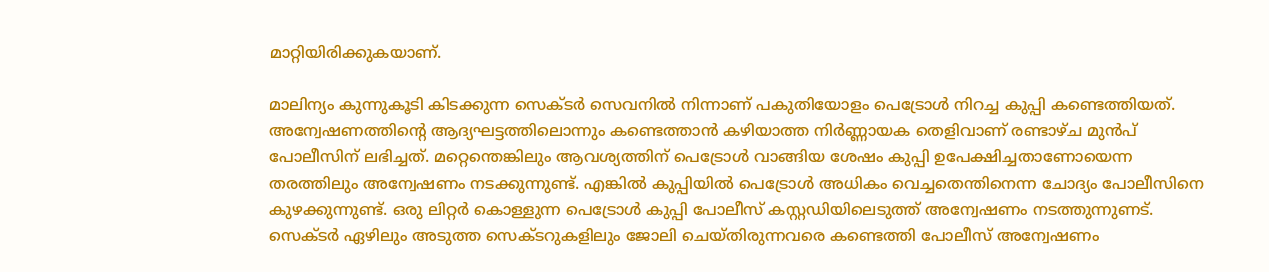മാറ്റിയിരിക്കുകയാണ്.

മാലിന്യം കുന്നുകൂടി കിടക്കുന്ന സെക്ടര്‍ സെവനില്‍ നിന്നാണ് പകുതിയോളം പെട്രോള്‍ നിറച്ച കുപ്പി കണ്ടെത്തിയത്. അന്വേഷണത്തിന്റെ ആദ്യഘട്ടത്തിലൊന്നും കണ്ടെത്താന്‍ കഴിയാത്ത നിര്‍ണ്ണായക തെളിവാണ് രണ്ടാഴ്ച മുന്‍പ് പോലീസിന് ലഭിച്ചത്. മറ്റെന്തെങ്കിലും ആവശ്യത്തിന് പെട്രോള്‍ വാങ്ങിയ ശേഷം കുപ്പി ഉപേക്ഷിച്ചതാണോയെന്ന തരത്തിലും അന്വേഷണം നടക്കുന്നുണ്ട്. എങ്കില്‍ കുപ്പിയില്‍ പെട്രോള്‍ അധികം വെച്ചതെന്തിനെന്ന ചോദ്യം പോലീസിനെ കുഴക്കുന്നുണ്ട്. ഒരു ലിറ്റര്‍ കൊള്ളുന്ന പെട്രോള്‍ കുപ്പി പോലീസ് കസ്റ്റഡിയിലെടുത്ത് അന്വേഷണം നടത്തുന്നുണട്. സെക്ടര്‍ ഏഴിലും അടുത്ത സെക്ടറുകളിലും ജോലി ചെയ്തിരുന്നവരെ കണ്ടെത്തി പോലീസ് അന്വേഷണം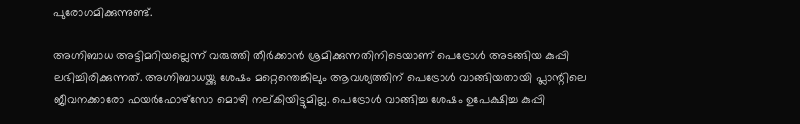പുരോഗമിക്കുന്നുണ്ട്.

അഗ്നിബാധ അട്ടിമറിയല്ലെന്ന് വരുത്തി തീര്‍ക്കാന്‍ ശ്രമിക്കുന്നതിനിടെയാണ് പെട്രോള്‍ അടങ്ങിയ കുപ്പി ലഭിച്ചിരിക്കുന്നത്. അഗ്നിബാധയ്ക്കു ശേഷം മറ്റെന്തെങ്കിലും ആവശ്യത്തിന് പെട്രോള്‍ വാങ്ങിയതായി പ്ലാന്റിലെ ജീവനക്കാരോ ഫയര്‍ഫോഴ്‌സോ മൊഴി നല്കിയിട്ടുമില്ല. പെട്രോള്‍ വാങ്ങിച്ച ശേഷം ഉപേക്ഷിച്ച കുപ്പി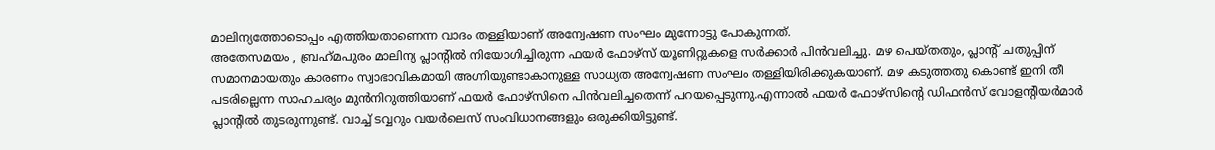മാലിന്യത്തോടൊപ്പം എത്തിയതാണെന്ന വാദം തള്ളിയാണ് അന്വേഷണ സംഘം മുന്നോട്ടു പോകുന്നത്.
അതേസമയം , ബ്രഹ്‌മപുരം മാലിന്യ പ്ലാന്റില്‍ നിയോഗിച്ചിരുന്ന ഫയര്‍ ഫോഴ്‌സ് യൂണിറ്റുകളെ സര്‍ക്കാര്‍ പിന്‍വലിച്ചു. മഴ പെയ്തതും, പ്ലാന്റ് ചതുപ്പിന് സമാനമായതും കാരണം സ്വാഭാവികമായി അഗ്നിയുണ്ടാകാനുള്ള സാധ്യത അന്വേഷണ സംഘം തള്ളിയിരിക്കുകയാണ്. മഴ കടുത്തതു കൊണ്ട് ഇനി തീ പടരില്ലെന്ന സാഹചര്യം മുന്‍നിറുത്തിയാണ് ഫയര്‍ ഫോഴ്‌സിനെ പിന്‍വലിച്ചതെന്ന് പറയപ്പെടുന്നു.എന്നാല്‍ ഫയര്‍ ഫോഴ്‌സിന്റെ ഡിഫന്‍സ് വോളന്റിയര്‍മാര്‍ പ്ലാന്റില്‍ തുടരുന്നുണ്ട്. വാച്ച് ടവ്വറും വയര്‍ലെസ് സംവിധാനങ്ങളും ഒരുക്കിയിട്ടുണ്ട്.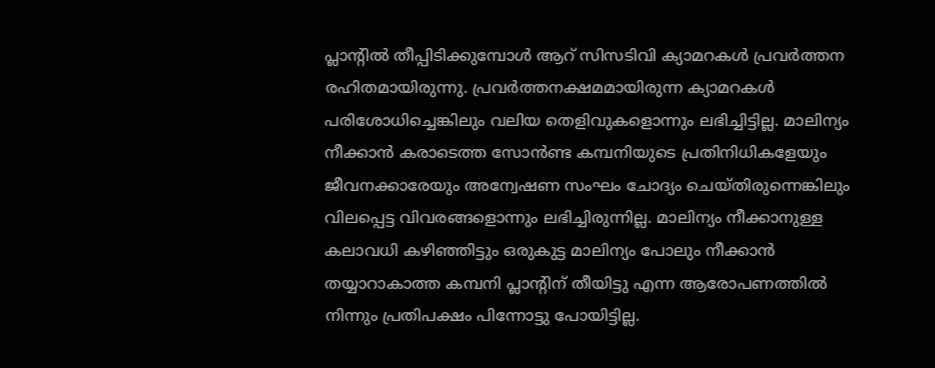പ്ലാന്റില്‍ തീപ്പിടിക്കുമ്പോള്‍ ആറ് സിസടിവി ക്യാമറകള്‍ പ്രവര്‍ത്തന രഹിതമായിരുന്നു. പ്രവര്‍ത്തനക്ഷമമായിരുന്ന ക്യാമറകള്‍ പരിശോധിച്ചെങ്കിലും വലിയ തെളിവുകളൊന്നും ലഭിച്ചിട്ടില്ല. മാലിന്യം നീക്കാന്‍ കരാടെത്ത സോന്‍ണ്ട കമ്പനിയുടെ പ്രതിനിധികളേയും ജീവനക്കാരേയും അന്വേഷണ സംഘം ചോദ്യം ചെയ്തിരുന്നെങ്കിലും വിലപ്പെട്ട വിവരങ്ങളൊന്നും ലഭിച്ചിരുന്നില്ല. മാലിന്യം നീക്കാനുള്ള കലാവധി കഴിഞ്ഞിട്ടും ഒരുകുട്ട മാലിന്യം പോലും നീക്കാന്‍ തയ്യാറാകാത്ത കമ്പനി പ്ലാന്റിന് തീയിട്ടു എന്ന ആരോപണത്തില്‍ നിന്നും പ്രതിപക്ഷം പിന്നോട്ടു പോയിട്ടില്ല.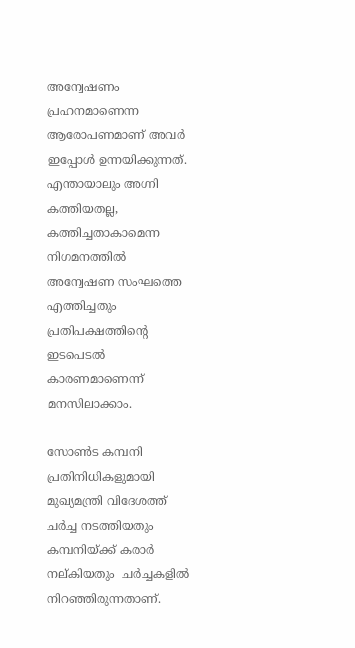അന്വേഷണം പ്രഹനമാണെന്ന ആരോപണമാണ് അവര്‍ ഇപ്പോള്‍ ഉന്നയിക്കുന്നത്. എന്തായാലും അഗ്നി കത്തിയതല്ല, കത്തിച്ചതാകാമെന്ന നിഗമനത്തില്‍ അന്വേഷണ സംഘത്തെ എത്തിച്ചതും പ്രതിപക്ഷത്തിന്റെ ഇടപെടല്‍ കാരണമാണെന്ന് മനസിലാക്കാം.

സോണ്‍ട കമ്പനി പ്രതിനിധികളുമായി മുഖ്യമന്ത്രി വിദേശത്ത് ചര്‍ച്ച നടത്തിയതും കമ്പനിയ്ക്ക് കരാര്‍ നല്കിയതും  ചര്‍ച്ചകളില്‍ നിറഞ്ഞിരുന്നതാണ്.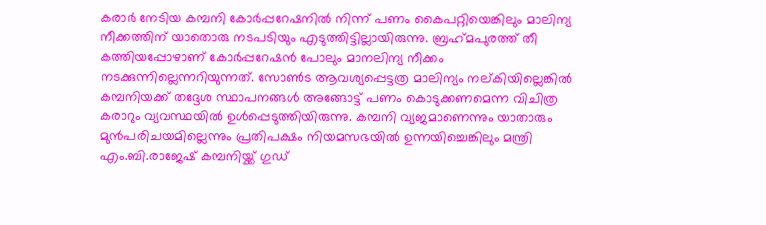കരാര്‍ നേടിയ കമ്പനി കോര്‍പ്പറേഷനില്‍ നിന്ന് പണം കൈപറ്റിയെങ്കിലും മാലിന്യ നീക്കത്തിന് യാതൊരു നടപടിയും എടുത്തിട്ടില്ലായിരുന്നു. ബ്രഹ്‌മപുരത്ത് തീ കത്തിയപ്പോഴാണ് കോര്‍പ്പറേഷന്‍ പോലും മാനലിന്യ നീക്കം നടക്കുന്നില്ലെന്നറിയുന്നത്. സോണ്‍ട ആവശ്യപ്പെട്ടത്ര മാലിന്യം നല്കിയില്ലെങ്കില്‍ കമ്പനിയക്ക് തദ്ദേശ സ്ഥാപനങ്ങള്‍ അങ്ങോട്ട് പണം കൊടുക്കണമെന്ന വിചിത്ര കരാറും വ്യവസ്ഥയില്‍ ഉള്‍പ്പെടുത്തിയിരുന്നു. കമ്പനി വ്യജമാണെന്നും യാതാരും മുന്‍പരിചയമില്ലെന്നും പ്രതിപക്ഷം നിയമസഭയില്‍ ഉന്നയിച്ചെങ്കിലും മന്ത്രി എം.ബി.രാജേഷ് കമ്പനിയ്ക്ക് ഗുഡ്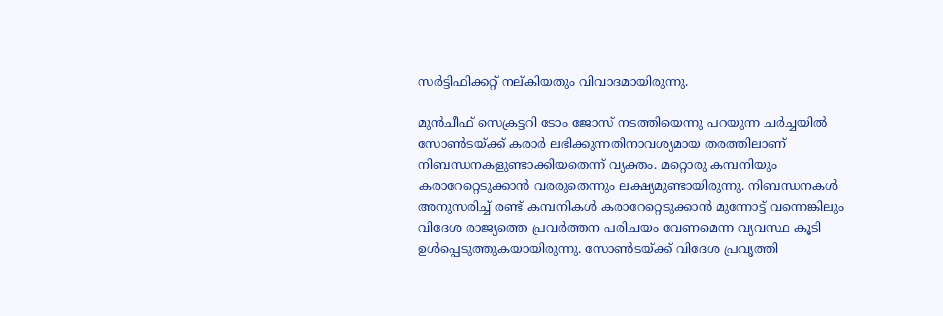സര്‍ട്ടിഫിക്കറ്റ് നല്കിയതും വിവാദമായിരുന്നു.

മുന്‍ചീഫ് സെക്രട്ടറി ടോം ജോസ് നടത്തിയെന്നു പറയുന്ന ചര്‍ച്ചയില്‍ സോണ്‍ടയ്ക്ക് കരാര്‍ ലഭിക്കുന്നതിനാവശ്യമായ തരത്തിലാണ് നിബന്ധനകളുണ്ടാക്കിയതെന്ന് വ്യക്തം. മറ്റൊരു കമ്പനിയും കരാറേറ്റെടുക്കാന്‍ വരരുതെന്നും ലക്ഷ്യമുണ്ടായിരുന്നു. നിബന്ധനകള്‍ അനുസരിച്ച് രണ്ട് കമ്പനികള്‍ കരാറേറ്റെടുക്കാന്‍ മുന്നോട്ട് വന്നെങ്കിലും വിദേശ രാജ്യത്തെ പ്രവര്‍ത്തന പരിചയം വേണമെന്ന വ്യവസ്ഥ കൂടി ഉള്‍പ്പെടുത്തുകയായിരുന്നു. സോണ്‍ടയ്ക്ക് വിദേശ പ്രവൃത്തി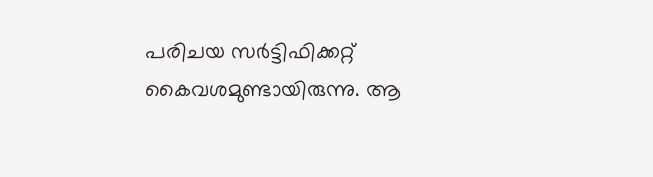പരിചയ സര്‍ട്ടിഫിക്കറ്റ് കൈവശമുണ്ടായിരുന്നു. ആ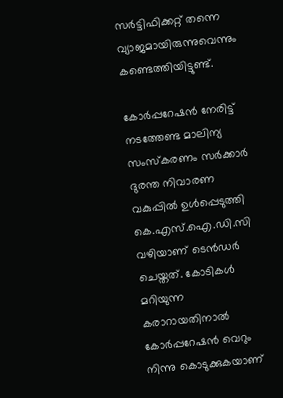സര്‍ട്ടിഫിക്കറ്റ് തന്നെ വ്യാജമായിരുന്നുവെന്നും കണ്ടെത്തിയിട്ടുണ്ട്.

കോര്‍പ്പറേഷന്‍ നേരിട്ട് നടത്തേണ്ട മാലിന്യ സംസ്‌കരണം സര്‍ക്കാര്‍ ദുരന്ത നിവാരണ വകുപ്പില്‍ ഉള്‍പ്പെടുത്തി കെ.എസ്.ഐ.ഡി.സി വഴിയാണ് ടെന്‍ഡര്‍ ചെയ്തത്. കോടികള്‍ മറിയുന്ന കരാറായതിനാല്‍ കോര്‍പ്പറേഷന്‍ വെറും നിന്നു കൊടുക്കുകയാണ്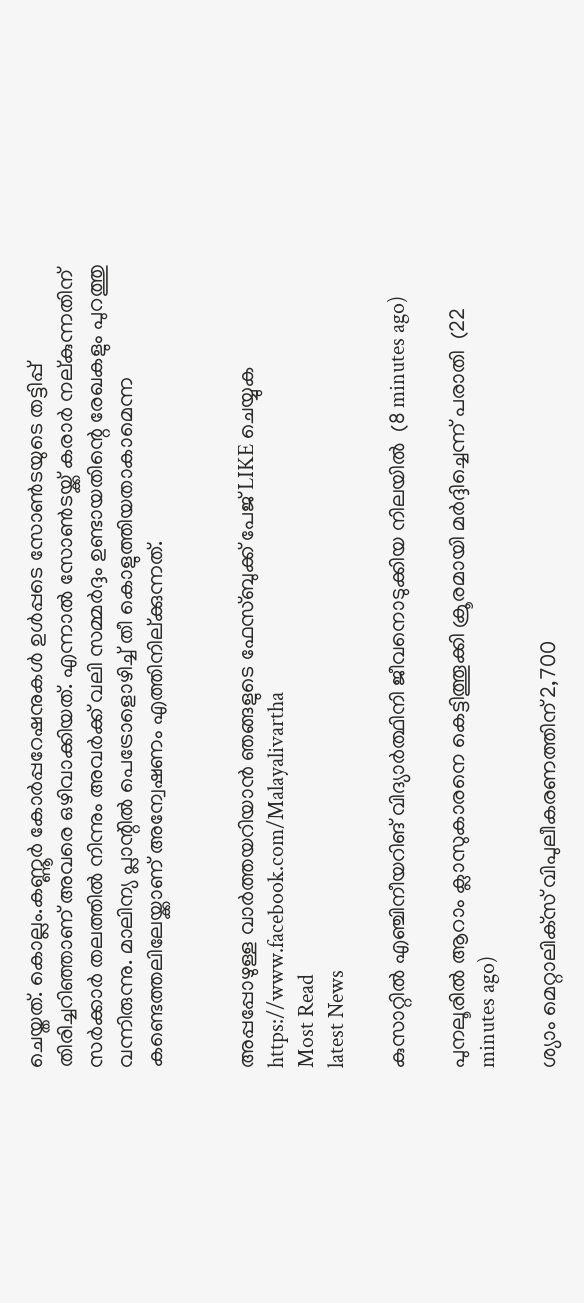ചെയ്തത്. കൊല്ലം.കണ്ണൂര്‍ കോര്‍പ്പറേഷനുകള്‍ ഉള്‍പ്പടെ സോണ്‍ടയുടെ തട്ടിപ്പ് തിരിച്ചറിഞ്ഞാണ് അവരെ ഒഴിവാക്കിയത്. എന്നാല്‍ സോണ്‍ടയ്ക്ക് കരാര്‍ നല്കുന്നതിന് സര്‍ക്കാര്‍ തലത്തില്‍ നിന്നും അവര്‍ക്ക് വലി സമ്മര്‍ദ്ദം ഉണ്ടായതിന്റെ രേഖകളും പുറത്തു വന്നിരുന്നു. മാലിന്യ പ്ലാന്റില്‍ പെട്രോളൊഴിച്ച് തീ കൊളുത്തിയതാകാമെന്ന കണ്ടെത്തലിലേയ്ക്കാണ് അന്വേഷണം എത്തിനില്ക്കുന്നത്.


അപ്പപ്പോഴുള്ള വാര്‍ത്തയറിയാന്‍ ഞങ്ങളുടെ ഫേസ്‌ബുക്ക്‌ പേജ് LIKE ചെയ്യുക
https://www.facebook.com/Malayalivartha
Most Read
latest News

കുസാറ്റില്‍ എഞ്ചിനീയറിങ് വിദ്യാര്‍ത്ഥിനി ജീവനൊടുക്കിയ നിലയില്‍  (8 minutes ago)

പുനലൂരില്‍ ആറാം ക്ലാസുകാരനെ കെട്ടിത്തൂക്കി ക്രൂരമായി മര്‍ദ്ദിച്ചെന്ന് പരാതി  (22 minutes ago)

ശ്യാം മെറ്റാലിക്‌സ് വിപുലീകരണത്തിന് 2,700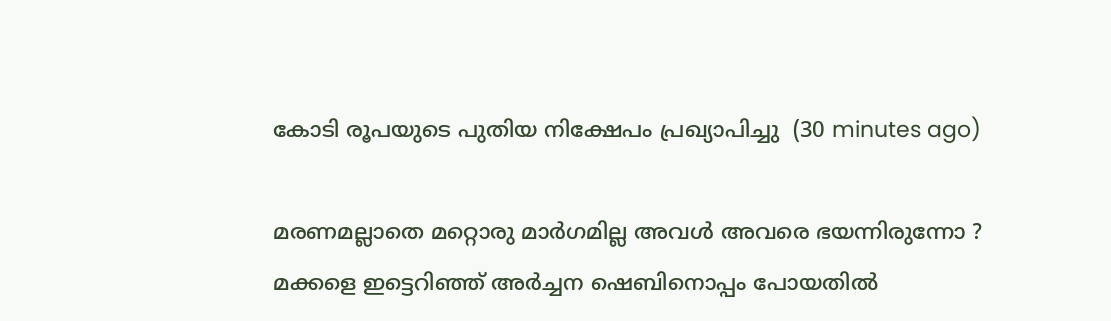കോടി രൂപയുടെ പുതിയ നിക്ഷേപം പ്രഖ്യാപിച്ചു  (30 minutes ago)

മരണമല്ലാതെ മറ്റൊരു മാർഗമില്ല അവൾ അവരെ ഭയന്നിരുന്നോ ? മക്കളെ ഇട്ടെറിഞ്ഞ് അർച്ചന ഷെബിനൊപ്പം പോയതിൽ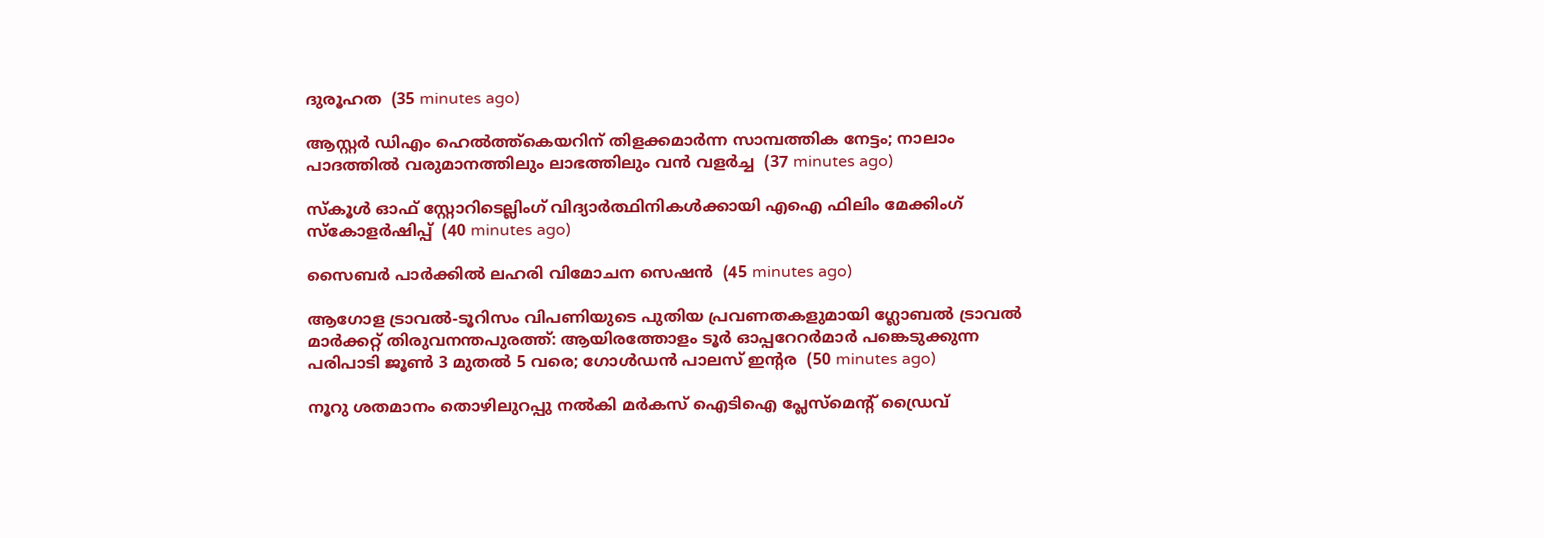ദുരൂഹത  (35 minutes ago)

ആസ്റ്റർ ഡിഎം ഹെൽത്ത്‌കെയറിന് തിളക്കമാർന്ന സാമ്പത്തിക നേട്ടം; നാലാം പാദത്തിൽ വരുമാനത്തിലും ലാഭത്തിലും വൻ വളർച്ച  (37 minutes ago)

സ്കൂൾ ഓഫ് സ്റ്റോറിടെല്ലിംഗ് വിദ്യാർത്ഥിനികൾക്കായി എഐ ഫിലിം മേക്കിംഗ് സ്കോളർഷിപ്പ്  (40 minutes ago)

സൈബർ പാർക്കിൽ ലഹരി വിമോചന സെഷൻ  (45 minutes ago)

ആഗോള ട്രാവല്‍-ടൂറിസം വിപണിയുടെ പുതിയ പ്രവണതകളുമായി ഗ്ലോബല്‍ ട്രാവല്‍ മാര്‍ക്കറ്റ് തിരുവനന്തപുരത്ത്: ആയിരത്തോളം ടൂര്‍ ഓപ്പറേറര്‍മാര്‍ പങ്കെടുക്കുന്ന പരിപാടി ജൂണ്‍ 3 മുതല്‍ 5 വരെ; ഗോള്‍ഡന്‍ പാലസ് ഇന്‍റര  (50 minutes ago)

നൂറു ശതമാനം തൊഴിലുറപ്പു നൽകി മർകസ് ഐടിഐ പ്ലേസ്മെന്റ് ഡ്രൈവ്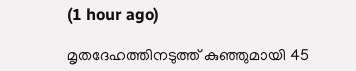(1 hour ago)

മൃതദേഹത്തിനടുത്ത് കുഞ്ഞുമായി 45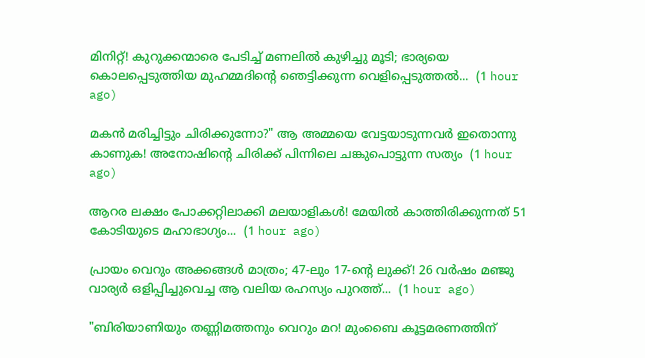മിനിറ്റ്! കുറുക്കന്മാരെ പേടിച്ച് മണലിൽ കുഴിച്ചു മൂടി; ഭാര്യയെ കൊലപ്പെടുത്തിയ മുഹമ്മദിന്റെ ഞെട്ടിക്കുന്ന വെളിപ്പെടുത്തൽ...  (1 hour ago)

മകൻ മരിച്ചിട്ടും ചിരിക്കുന്നോ?" ആ അമ്മയെ വേട്ടയാടുന്നവർ ഇതൊന്നു കാണുക! അനോഷിന്റെ ചിരിക്ക് പിന്നിലെ ചങ്കുപൊട്ടുന്ന സത്യം  (1 hour ago)

ആറര ലക്ഷം പോക്കറ്റിലാക്കി മലയാളികൾ! മേയിൽ കാത്തിരിക്കുന്നത് 51 കോടിയുടെ മഹാഭാഗ്യം...  (1 hour ago)

പ്രായം വെറും അക്കങ്ങൾ മാത്രം; 47-ലും 17-ന്റെ ലുക്ക്! 26 വർഷം മഞ്ജു വാര്യർ ഒളിപ്പിച്ചുവെച്ച ആ വലിയ രഹസ്യം പുറത്ത്...  (1 hour ago)

"ബിരിയാണിയും തണ്ണിമത്തനും വെറും മറ! മുംബൈ കൂട്ടമരണത്തിന്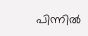പിന്നിൽ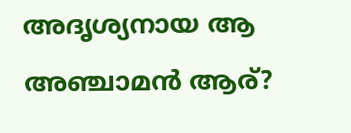അദൃശ്യനായ ആ അഞ്ചാമൻ ആര്?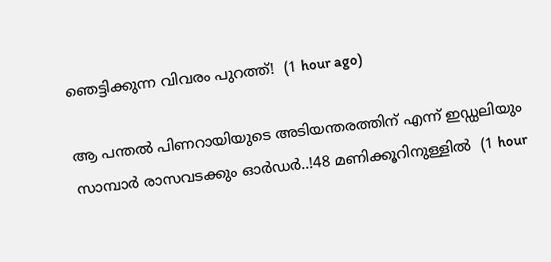ഞെട്ടിക്കുന്ന വിവരം പുറത്ത്!  (1 hour ago)

ആ പന്തൽ പിണറായിയുടെ അടിയന്തരത്തിന് എന്ന് ഇഡ്ഡലിയും സാമ്പാര്‍ രാസവടക്കും ഓർഡർ..!48 മണിക്കൂറിനുള്ളിൽ  (1 hour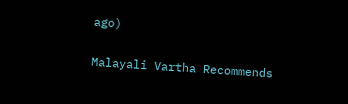ago)

Malayali Vartha Recommends